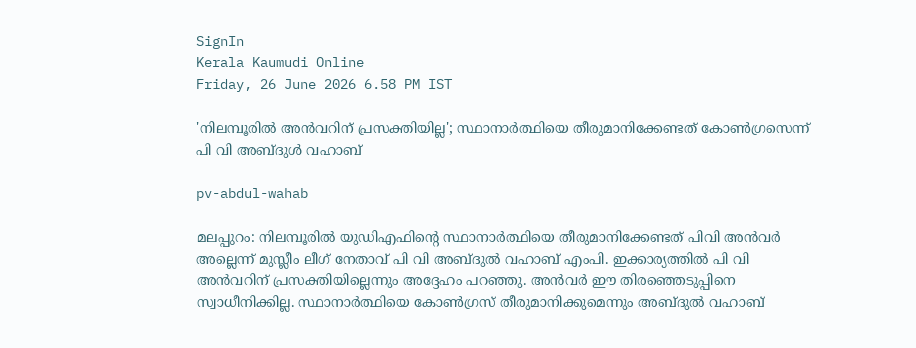SignIn
Kerala Kaumudi Online
Friday, 26 June 2026 6.58 PM IST

'നിലമ്പൂരിൽ അൻവറിന് പ്രസക്തിയില്ല'; സ്ഥാനാർത്ഥിയെ തീരുമാനിക്കേണ്ടത് കോൺഗ്രസെന്ന് പി വി അബ്ദുൾ വഹാബ്

pv-abdul-wahab

മലപ്പുറം: നിലമ്പൂരിൽ യുഡിഎഫിന്റെ സ്ഥാനാർത്ഥിയെ തീരുമാനിക്കേണ്ടത് പിവി അൻവർ അല്ലെന്ന് മുസ്ലീം ലീഗ് നേതാവ് പി വി അബ്ദുൽ വഹാബ് എംപി. ഇക്കാര്യത്തിൽ പി വി അൻവറിന് പ്രസക്തിയില്ലെന്നും അദ്ദേഹം പറഞ്ഞു. അൻവർ ഈ തിരഞ്ഞെടുപ്പിനെ സ്വാധീനിക്കില്ല. സ്ഥാനാർത്ഥിയെ കോൺഗ്രസ് തീരുമാനിക്കുമെന്നും അബ്ദുൽ വഹാബ്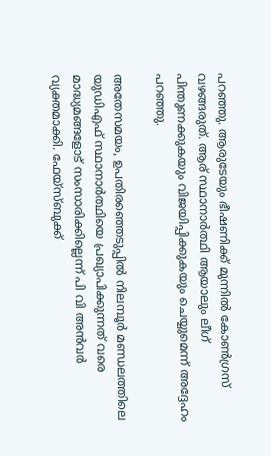പറ‍‍ഞ്ഞു. ആരുടേയും ഭീഷണിക്ക് മുന്നിൽ കോൺഗ്രസ് വഴങ്ങരുത്. ആര് സ്ഥാനാർത്ഥി ആയാലും ലീഗ് പിന്തുണക്കുകയും വിജയിപ്പിക്കുകയും ചെയ്യുമെന്ന് അദ്ദേഹം പറഞ്ഞു.

അതേസമയം, ഉപതിരഞ്ഞെടുപ്പില്‍ നിലമ്പൂർ മണ്ഡലത്തിലെ യുഡിഎഫ് സ്ഥാനാർത്ഥിയെ പ്രഖ്യാപിക്കുന്നത് വരെ മാദ്ധ്യമങ്ങളോട് സംസാരിക്കില്ലെന്ന് പി വി അന്‍വര്‍ വ്യക്തമാക്കി. ഫേയ്‌സ്ബുക്ക്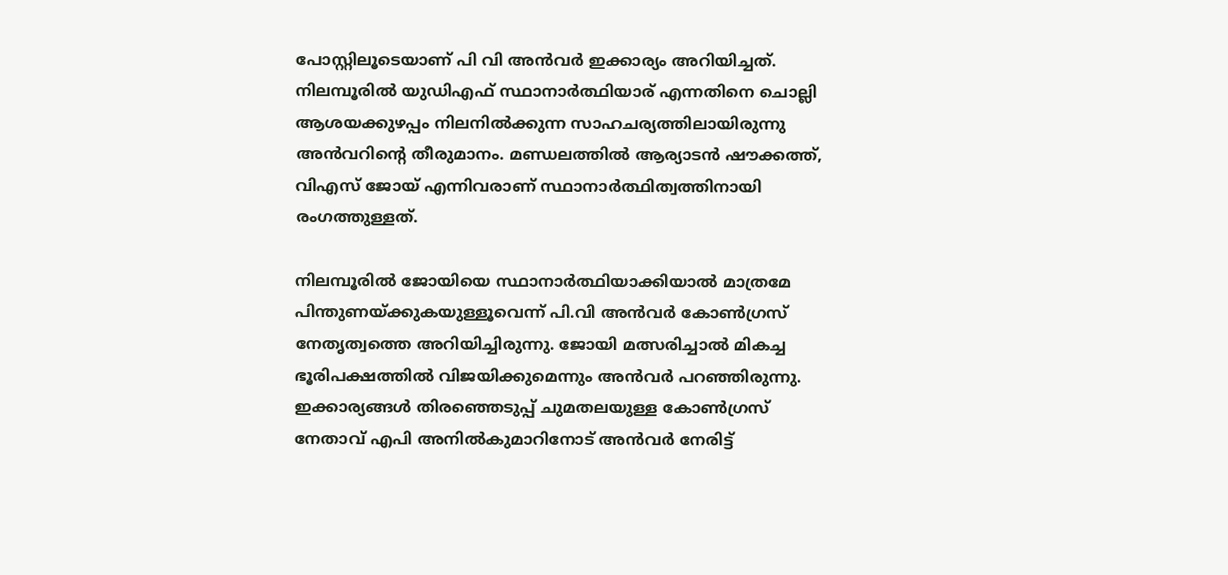പോസ്റ്റിലൂടെയാണ് പി വി അന്‍വര്‍ ഇക്കാര്യം അറിയിച്ചത്. നിലമ്പൂരില്‍ യുഡിഎഫ് സ്ഥാനാര്‍ത്ഥിയാര് എന്നതിനെ ചൊല്ലി ആശയക്കുഴപ്പം നിലനില്‍ക്കുന്ന സാഹചര്യത്തിലായിരുന്നു അന്‍വറിന്റെ തീരുമാനം. മണ്ഡലത്തില്‍ ആര്യാടന്‍ ഷൗക്കത്ത്, വിഎസ് ജോയ് എന്നിവരാണ് സ്ഥാനാര്‍ത്ഥിത്വത്തിനായി രംഗത്തുള്ളത്.

നിലമ്പൂരില്‍ ജോയിയെ സ്ഥാനാര്‍ത്ഥിയാക്കിയാല്‍ മാത്രമേ പിന്തുണയ്ക്കുകയുള്ളൂവെന്ന് പി.വി അന്‍വര്‍ കോണ്‍ഗ്രസ് നേതൃത്വത്തെ അറിയിച്ചിരുന്നു. ജോയി മത്സരിച്ചാല്‍ മികച്ച ഭൂരിപക്ഷത്തില്‍ വിജയിക്കുമെന്നും അന്‍വര്‍ പറഞ്ഞിരുന്നു. ഇക്കാര്യങ്ങള്‍ തിരഞ്ഞെടുപ്പ് ചുമതലയുള്ള കോണ്‍ഗ്രസ് നേതാവ് എപി അനില്‍കുമാറിനോട് അന്‍വര്‍ നേരിട്ട്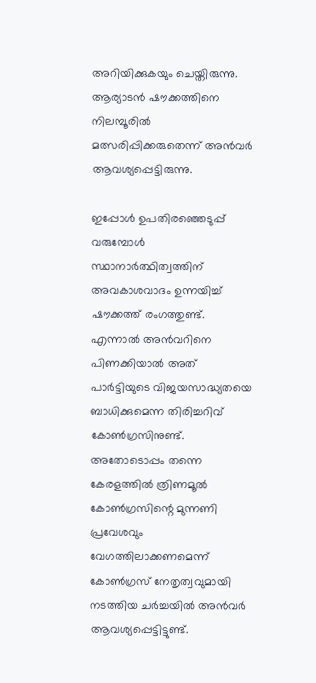അറിയിക്കുകയും ചെയ്തിരുന്നു. ആര്യാടന്‍ ഷൗക്കത്തിനെ നിലമ്പൂരില്‍ മത്സരിപ്പിക്കരുതെന്ന് അന്‍വര്‍ ആവശ്യപ്പെട്ടിരുന്നു.

ഇപ്പോള്‍ ഉപതിരഞ്ഞെടുപ്പ് വരുമ്പോള്‍ സ്ഥാനാര്‍ത്ഥിത്വത്തിന് അവകാശവാദം ഉന്നയിച്ച് ഷൗക്കത്ത് രംഗത്തുണ്ട്. എന്നാല്‍ അന്‍വറിനെ പിണക്കിയാല്‍ അത് പാര്‍ട്ടിയുടെ വിജയസാദ്ധ്യതയെ ബാധിക്കുമെന്ന തിരിച്ചറിവ് കോണ്‍ഗ്രസിനുണ്ട്. അതോടൊപ്പം തന്നെ കേരളത്തില്‍ ത്രിണമൂല്‍ കോണ്‍ഗ്രസിന്റെ മുന്നണി പ്രവേശവും വേഗത്തിലാക്കണമെന്ന് കോണ്‍ഗ്രസ് നേതൃത്വവുമായി നടത്തിയ ചര്‍ച്ചയില്‍ അന്‍വര്‍ ആവശ്യപ്പെട്ടിട്ടുണ്ട്.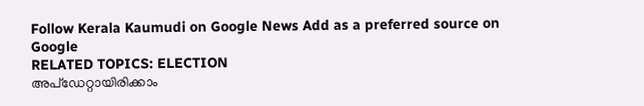Follow Kerala Kaumudi on Google News Add as a preferred source on Google
RELATED TOPICS: ELECTION
അപ്ഡേറ്റായിരിക്കാം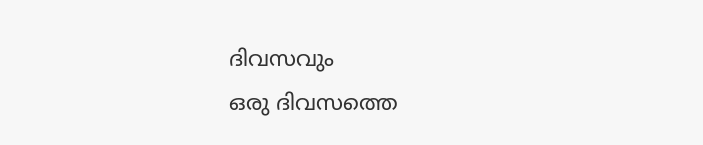ദിവസവും
ഒരു ദിവസത്തെ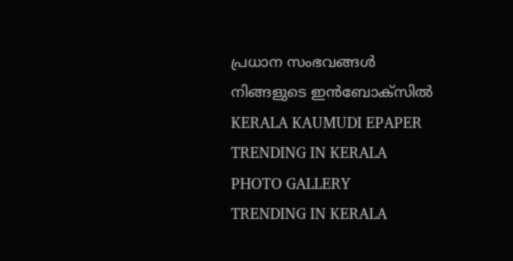പ്രധാന സംഭവങ്ങൾ നിങ്ങളുടെ ഇൻബോക്സിൽ
KERALA KAUMUDI EPAPER
TRENDING IN KERALA
PHOTO GALLERY
TRENDING IN KERALA